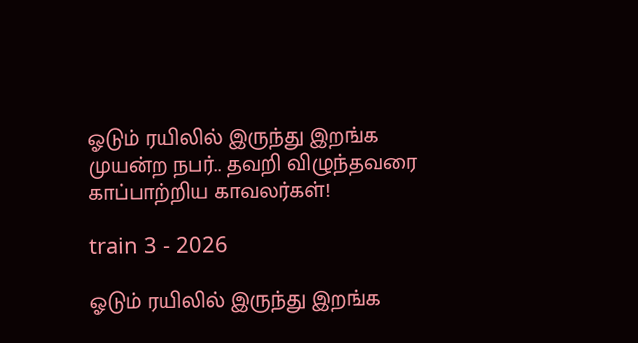ஓடும் ரயிலில் இருந்து இறங்க முயன்ற நபர்.. தவறி விழுந்தவரை காப்பாற்றிய காவலர்கள்!

train 3 - 2026

ஓடும் ரயிலில் இருந்து இறங்க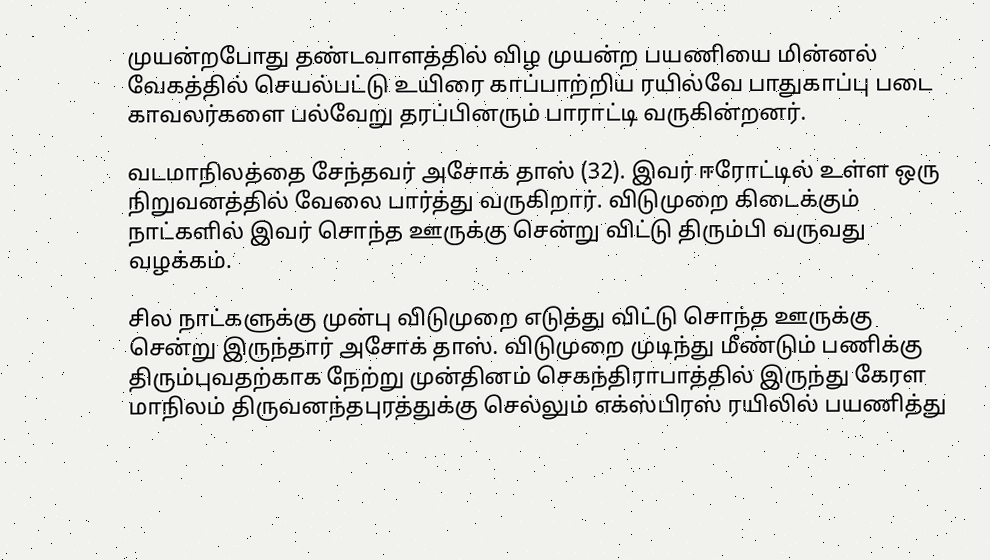முயன்றபோது தண்டவாளத்தில் விழ முயன்ற பயணியை மின்னல் வேகத்தில் செயல்பட்டு உயிரை காப்பாற்றிய ரயில்வே பாதுகாப்பு படை காவலர்களை பல்வேறு தரப்பினரும் பாராட்டி வருகின்றனர்.

வடமாநிலத்தை சேந்தவர் அசோக் தாஸ் (32). இவர் ஈரோட்டில் உள்ள ஒரு நிறுவனத்தில் வேலை பார்த்து வருகிறார். விடுமுறை கிடைக்கும் நாட்களில் இவர் சொந்த ஊருக்கு சென்று விட்டு திரும்பி வருவது வழக்கம்.

சில நாட்களுக்கு முன்பு விடுமுறை எடுத்து விட்டு சொந்த ஊருக்கு சென்று இருந்தார் அசோக் தாஸ். விடுமுறை முடிந்து மீண்டும் பணிக்கு திரும்புவதற்காக நேற்று முன்தினம் செகந்திராபாத்தில் இருந்து கேரள மாநிலம் திருவனந்தபுரத்துக்கு செல்லும் எக்ஸ்பிரஸ் ரயிலில் பயணித்து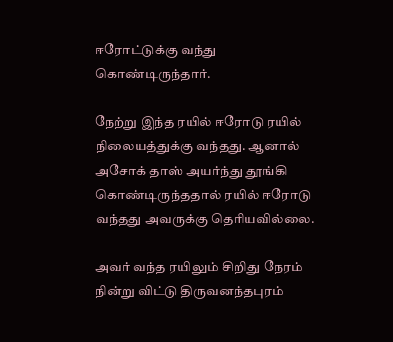ஈரோட்டுக்கு வந்து கொண்டிருந்தார்.

நேற்று இந்த ரயில் ஈரோடு ரயில் நிலையத்துக்கு வந்தது. ஆனால் அசோக் தாஸ் அயர்ந்து தூங்கி கொண்டிருந்ததால் ரயில் ஈரோடு வந்தது அவருக்கு தெரியவில்லை.

அவர் வந்த ரயிலும் சிறிது நேரம் நின்று விட்டு திருவனந்தபுரம்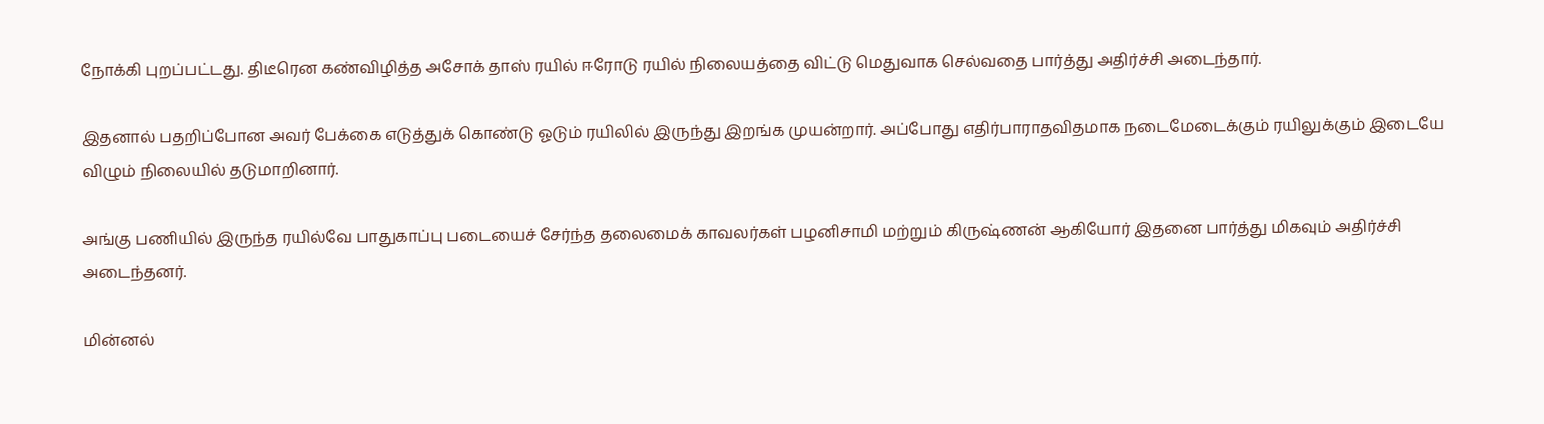நோக்கி புறப்பட்டது. திடீரென கண்விழித்த அசோக் தாஸ் ரயில் ஈரோடு ரயில் நிலையத்தை விட்டு மெதுவாக செல்வதை பார்த்து அதிர்ச்சி அடைந்தார்.

இதனால் பதறிப்போன அவர் பேக்கை எடுத்துக் கொண்டு ஓடும் ரயிலில் இருந்து இறங்க முயன்றார். அப்போது எதிர்பாராதவிதமாக நடைமேடைக்கும் ரயிலுக்கும் இடையே விழும் நிலையில் தடுமாறினார்.

அங்கு பணியில் இருந்த ரயில்வே பாதுகாப்பு படையைச் சேர்ந்த தலைமைக் காவலர்கள் பழனிசாமி மற்றும் கிருஷ்ணன் ஆகியோர் இதனை பார்த்து மிகவும் அதிர்ச்சி அடைந்தனர்.

மின்னல்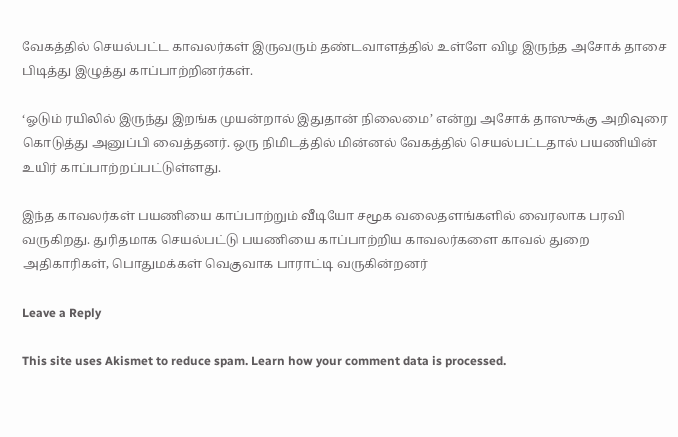வேகத்தில் செயல்பட்ட காவலர்கள் இருவரும் தண்டவாளத்தில் உள்ளே விழ இருந்த அசோக் தாசை பிடித்து இழுத்து காப்பாற்றினர்கள்.

‘ஓடும் ரயிலில் இருந்து இறங்க முயன்றால் இதுதான் நிலைமை’ என்று அசோக் தாஸுக்கு அறிவுரை கொடுத்து அனுப்பி வைத்தனர். ஒரு நிமிடத்தில் மின்னல் வேகத்தில் செயல்பட்டதால் பயணியின் உயிர் காப்பாற்றப்பட்டுள்ளது.

இந்த காவலர்கள் பயணியை காப்பாற்றும் வீடியோ சமூக வலைதளங்களில் வைரலாக பரவி வருகிறது. துரிதமாக செயல்பட்டு பயணியை காப்பாற்றிய காவலர்களை காவல் துறை அதிகாரிகள், பொதுமக்கள் வெகுவாக பாராட்டி வருகின்றனர்

Leave a Reply

This site uses Akismet to reduce spam. Learn how your comment data is processed.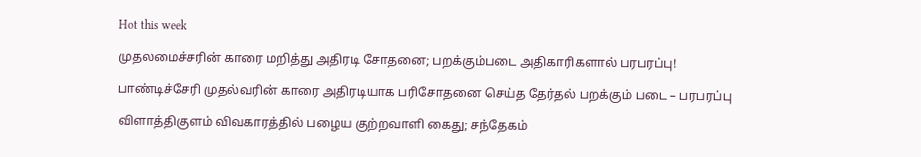Hot this week

முதலமைச்சரின் காரை மறித்து அதிரடி சோதனை; பறக்கும்படை அதிகாரிகளால் பரபரப்பு!

பாண்டிச்சேரி முதல்வரின் காரை அதிரடியாக பரிசோதனை செய்த தேர்தல் பறக்கும் படை – பரபரப்பு

விளாத்திகுளம் விவகாரத்தில் பழைய குற்றவாளி கைது; சந்தேகம்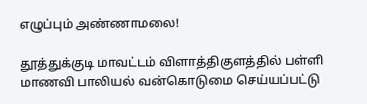எழுப்பும் அண்ணாமலை!

தூத்துக்குடி மாவட்டம் விளாத்திகுளத்தில் பள்ளி மாணவி பாலியல் வன்கொடுமை செய்யப்பட்டு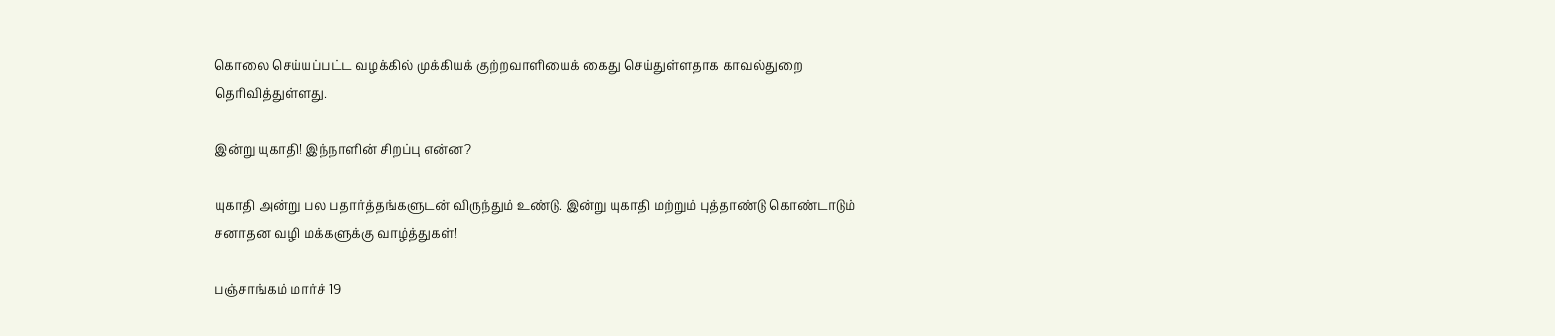கொலை செய்யப்பட்ட வழக்கில் முக்கியக் குற்றவாளியைக் கைது செய்துள்ளதாக காவல்துறை தெரிவித்துள்ளது.

இன்று யுகாதி! இந்நாளின் சிறப்பு என்ன?

யுகாதி அன்று பல பதார்த்தங்களுடன் விருந்தும் உண்டு. இன்று யுகாதி மற்றும் புத்தாண்டு கொண்டாடும் சனாதன வழி மக்களுக்கு வாழ்த்துகள்!

பஞ்சாங்கம் மார்ச் 19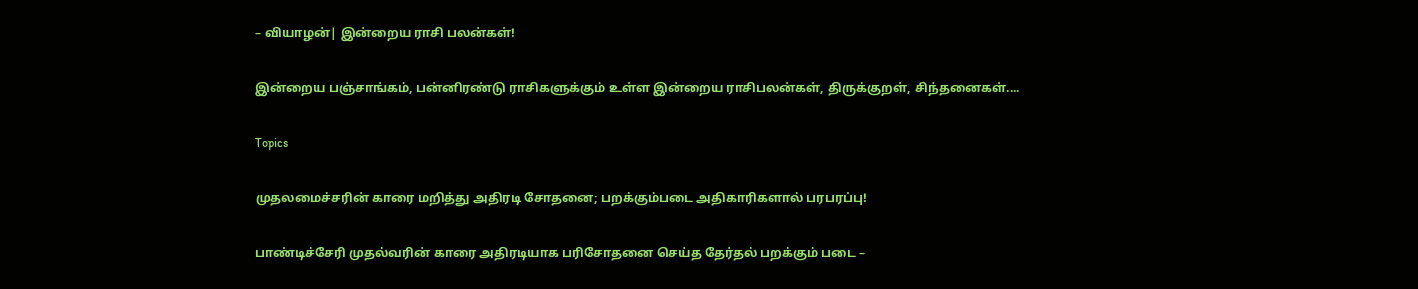– வியாழன்| இன்றைய ராசி பலன்கள்!

இன்றைய பஞ்சாங்கம், பன்னிரண்டு ராசிகளுக்கும் உள்ள இன்றைய ராசிபலன்கள், திருக்குறள், சிந்தனைகள்....

Topics

முதலமைச்சரின் காரை மறித்து அதிரடி சோதனை; பறக்கும்படை அதிகாரிகளால் பரபரப்பு!

பாண்டிச்சேரி முதல்வரின் காரை அதிரடியாக பரிசோதனை செய்த தேர்தல் பறக்கும் படை –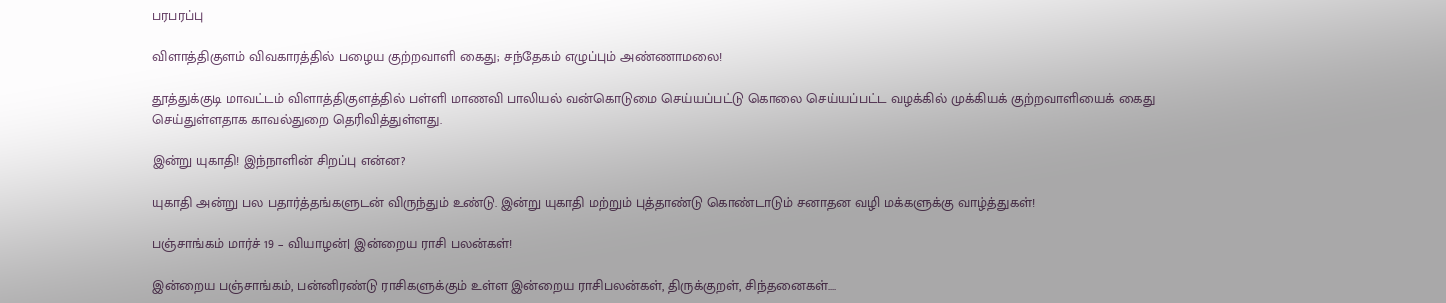பரபரப்பு

விளாத்திகுளம் விவகாரத்தில் பழைய குற்றவாளி கைது; சந்தேகம் எழுப்பும் அண்ணாமலை!

தூத்துக்குடி மாவட்டம் விளாத்திகுளத்தில் பள்ளி மாணவி பாலியல் வன்கொடுமை செய்யப்பட்டு கொலை செய்யப்பட்ட வழக்கில் முக்கியக் குற்றவாளியைக் கைது செய்துள்ளதாக காவல்துறை தெரிவித்துள்ளது.

இன்று யுகாதி! இந்நாளின் சிறப்பு என்ன?

யுகாதி அன்று பல பதார்த்தங்களுடன் விருந்தும் உண்டு. இன்று யுகாதி மற்றும் புத்தாண்டு கொண்டாடும் சனாதன வழி மக்களுக்கு வாழ்த்துகள்!

பஞ்சாங்கம் மார்ச் 19 – வியாழன்| இன்றைய ராசி பலன்கள்!

இன்றைய பஞ்சாங்கம், பன்னிரண்டு ராசிகளுக்கும் உள்ள இன்றைய ராசிபலன்கள், திருக்குறள், சிந்தனைகள்....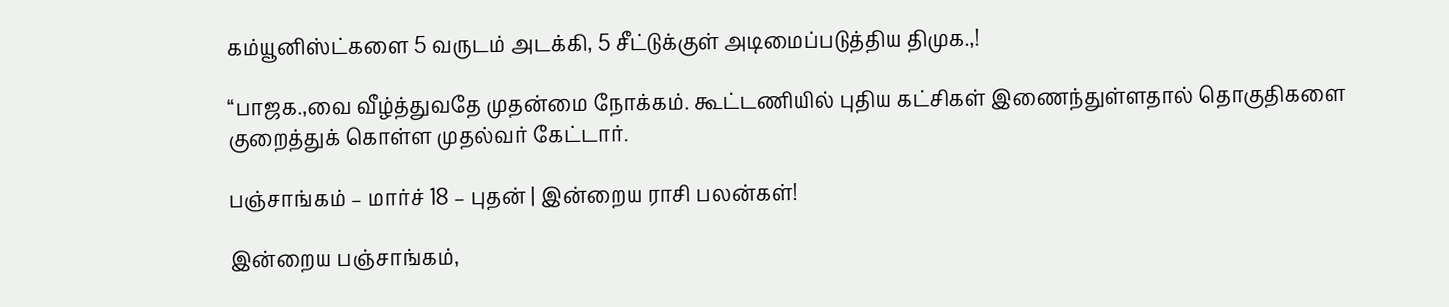கம்யூனிஸ்ட்களை 5 வருடம் அடக்கி, 5 சீட்டுக்குள் அடிமைப்படுத்திய திமுக.,!

“பாஜக.,வை வீழ்த்துவதே முதன்மை நோக்கம். கூட்டணியில் புதிய கட்சிகள் இணைந்துள்ளதால் தொகுதிகளை குறைத்துக் கொள்ள முதல்வர் கேட்டார்.

பஞ்சாங்கம் – மார்ச் 18 – புதன் | இன்றைய ராசி பலன்கள்!

இன்றைய பஞ்சாங்கம்,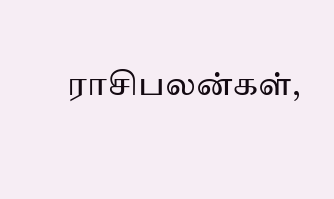ராசிபலன்கள்,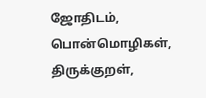ஜோதிடம், பொன்மொழிகள், திருக்குறள்,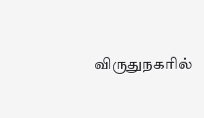விருதுநகரில்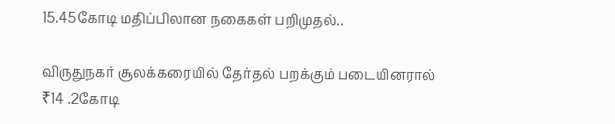15.45கோடி மதிப்பிலான நகைகள் பறிமுதல்..

விருதுநகர் சூலக்கரையில் தேர்தல் பறக்கும் படையினரால் ₹14 .2கோடி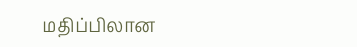மதிப்பிலான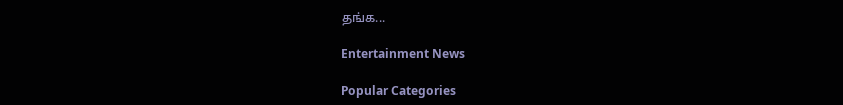தங்க...

Entertainment News

Popular Categories